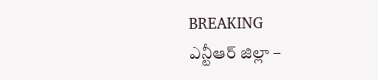BREAKING
ఎన్టీఆర్ జిల్లా –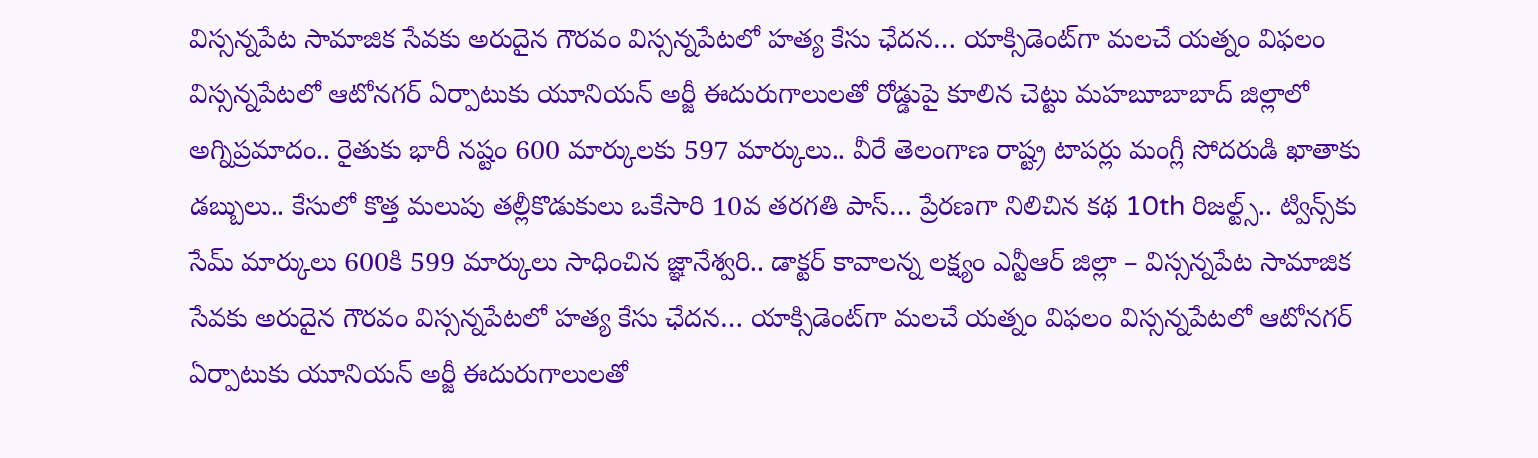విస్సన్నపేట సామాజిక సేవకు అరుదైన గౌరవం విస్సన్నపేటలో హత్య కేసు ఛేదన… యాక్సిడెంట్‌గా మలచే యత్నం విఫలం విస్సన్నపేటలో ఆటోనగర్ ఏర్పాటుకు యూనియన్ అర్జీ ఈదురుగాలులతో రోడ్డుపై కూలిన చెట్టు మహబూబాబాద్ జిల్లాలో అగ్నిప్రమాదం.. రైతుకు భారీ నష్టం 600 మార్కులకు 597 మార్కులు.. వీరే తెలంగాణ రాష్ట్ర టాపర్లు మంగ్లీ సోదరుడి ఖాతాకు డబ్బులు.. కేసులో కొత్త మలుపు తల్లీకొడుకులు ఒకేసారి 10వ తరగతి పాస్… ప్రేరణగా నిలిచిన కథ 10th రిజల్ట్స్.. ట్విన్స్‌కు సేమ్ మార్కులు 600కి 599 మార్కులు సాధించిన జ్ఞానేశ్వరి.. డాక్టర్ కావాలన్న లక్ష్యం ఎన్టీఆర్ జిల్లా – విస్సన్నపేట సామాజిక సేవకు అరుదైన గౌరవం విస్సన్నపేటలో హత్య కేసు ఛేదన… యాక్సిడెంట్‌గా మలచే యత్నం విఫలం విస్సన్నపేటలో ఆటోనగర్ ఏర్పాటుకు యూనియన్ అర్జీ ఈదురుగాలులతో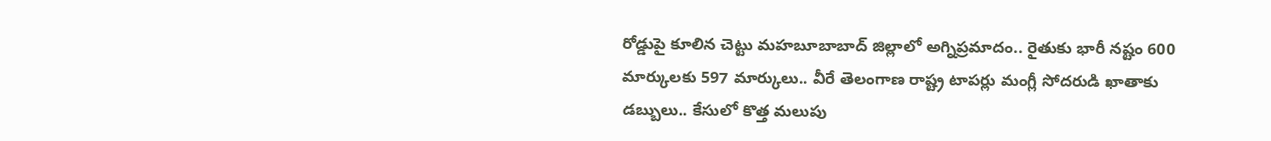రోడ్డుపై కూలిన చెట్టు మహబూబాబాద్ జిల్లాలో అగ్నిప్రమాదం.. రైతుకు భారీ నష్టం 600 మార్కులకు 597 మార్కులు.. వీరే తెలంగాణ రాష్ట్ర టాపర్లు మంగ్లీ సోదరుడి ఖాతాకు డబ్బులు.. కేసులో కొత్త మలుపు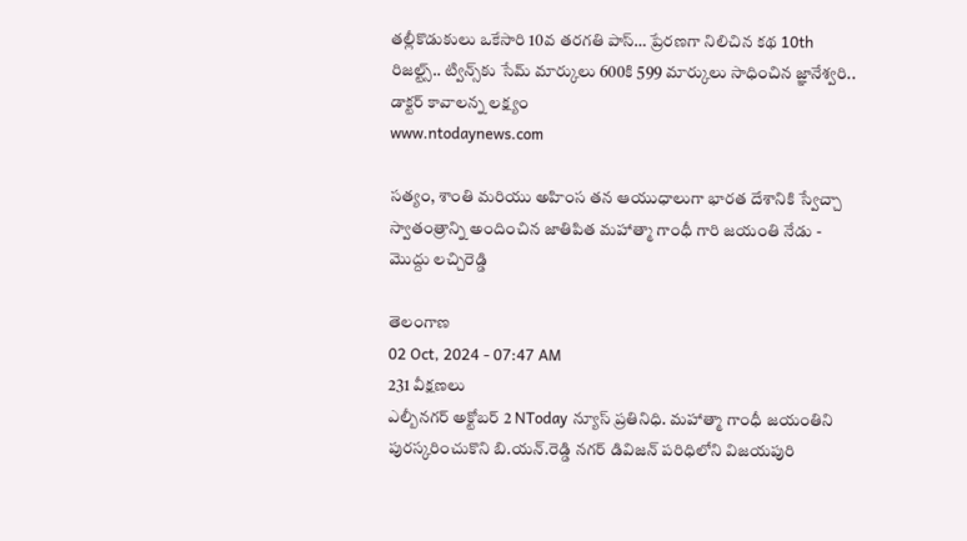తల్లీకొడుకులు ఒకేసారి 10వ తరగతి పాస్… ప్రేరణగా నిలిచిన కథ 10th రిజల్ట్స్.. ట్విన్స్‌కు సేమ్ మార్కులు 600కి 599 మార్కులు సాధించిన జ్ఞానేశ్వరి.. డాక్టర్ కావాలన్న లక్ష్యం
www.ntodaynews.com

సత్యం, శాంతి మరియు అహింస తన ఆయుధాలుగా భారత దేశానికి స్వేచ్చా స్వాతంత్రాన్ని అందించిన జాతిపిత మహాత్మా గాంధీ గారి జయంతి నేడు - మొద్దు లచ్చిరెడ్డి

తెలంగాణ
02 Oct, 2024 - 07:47 AM
231 వీక్షణలు
ఎల్బీనగర్ అక్టోబర్ 2 NToday న్యూస్ ప్రతినిధి. మహాత్మా గాంధీ జయంతిని పురస్కరించుకొని బి.యన్.రెడ్డి నగర్ డివిజన్ పరిధిలోని విజయపురి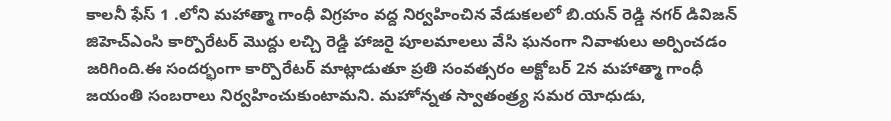కాలనీ ఫేస్ 1 .లోని మహాత్మా గాంధీ విగ్రహం వద్ద నిర్వహించిన వేడుకలలో బి.యన్ రెడ్డి నగర్ డివిజన్ జిహెచ్ఎంసి కార్పొరేటర్ మొద్దు లచ్చి రెడ్డి హాజరై పూలమాలలు వేసి ఘనంగా నివాళులు అర్పించడం జరిగింది.ఈ సందర్భంగా కార్పొరేటర్ మాట్లాడుతూ ప్రతి సంవత్సరం అక్టోబర్ 2న మహాత్మా గాంధీ జయంతి సంబరాలు నిర్వహించుకుంటామని. మహోన్నత స్వాతంత్ర్య సమర యోధుడు,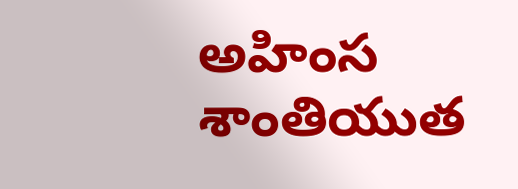అహింస శాంతియుత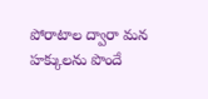పోరాటాల ద్వారా మన హక్కులను పొందే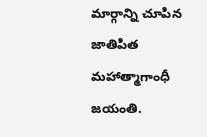మార్గాన్ని చూపిన జాతిపిత మహాత్మాగాంధీ జయంతి.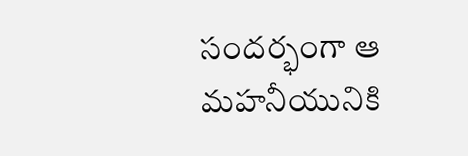సందర్భంగా ఆ మహనీయునికి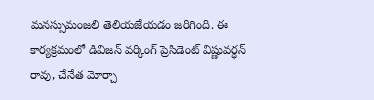మనస్సుమంజలి తెలియజేయడం జరిగింది. ఈ కార్యక్రమంలో డివిజన్ వర్కింగ్ ప్రెసిడెంట్ విష్ణువర్ధన్ రావు, చేనేత మోర్చా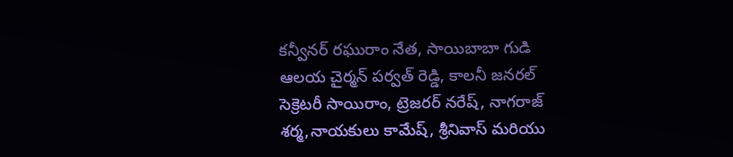కన్వీనర్ రఘురాం నేత, సాయిబాబా గుడి ఆలయ చైర్మన్ పర్వత్ రెడ్డి, కాలనీ జనరల్ సెక్రెటరీ సాయిరాం, ట్రెజరర్ నరేష్, నాగరాజ్ శర్మ,నాయకులు కామేష్, శ్రీనివాస్ మరియు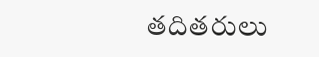తదితరులు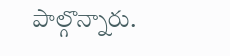పాల్గొన్నారు.